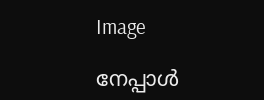Image

നേപ്പാൾ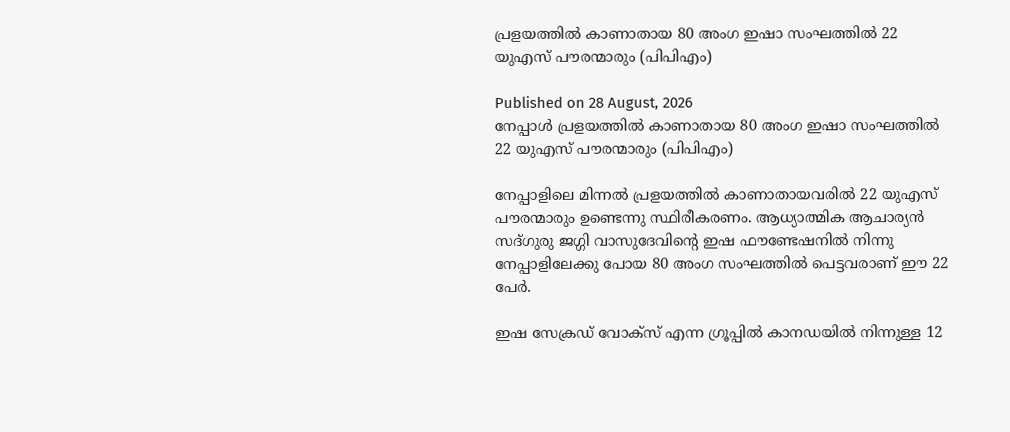പ്രളയത്തിൽ കാണാതായ 80 അംഗ ഇഷാ സംഘത്തിൽ 22 യുഎസ് പൗരന്മാരും (പിപിഎം)

Published on 28 August, 2026
നേപ്പാൾ പ്രളയത്തിൽ കാണാതായ 80 അംഗ ഇഷാ സംഘത്തിൽ 22 യുഎസ് പൗരന്മാരും (പിപിഎം)

നേപ്പാളിലെ മിന്നൽ പ്രളയത്തിൽ കാണാതായവരിൽ 22 യുഎസ് പൗരന്മാരും ഉണ്ടെന്നു സ്ഥിരീകരണം. ആധ്യാത്മിക ആചാര്യൻ സദ്ഗുരു ജഗ്ഗി വാസുദേവിന്റെ ഇഷ ഫൗണ്ടേഷനിൽ നിന്നു നേപ്പാളിലേക്കു പോയ 80 അംഗ സംഘത്തിൽ പെട്ടവരാണ് ഈ 22 പേർ.

ഇഷ സേക്രഡ് വോക്‌സ് എന്ന ഗ്രൂപ്പിൽ കാനഡയിൽ നിന്നുള്ള 12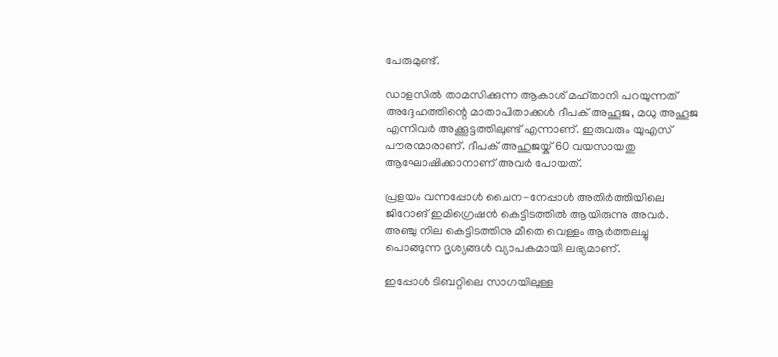പേരുമുണ്ട്.

ഡാളസിൽ താമസിക്കുന്ന ആകാശ് മഹ്താനി പറയുന്നത് അദ്ദേഹത്തിന്റെ മാതാപിതാക്കൾ ദീപക് അഹൂജ, മധു അഹൂജ എന്നിവർ അക്കൂട്ടത്തിലുണ്ട് എന്നാണ്. ഇരുവരും യുഎസ് പൗരന്മാരാണ്. ദീപക് അഹുജയ്ക് 60 വയസായതു ആഘോഷിക്കാനാണ് അവർ പോയത്.

പ്രളയം വന്നപ്പോൾ ചൈന-നേപ്പാൾ അതിർത്തിയിലെ ജിറോങ് ഇമിഗ്രെഷൻ കെട്ടിടത്തിൽ ആയിരുന്നു അവർ. അഞ്ചു നില കെട്ടിടത്തിനു മീതെ വെള്ളം ആർത്തലച്ചു പൊങ്ങുന്ന ദൃശ്യങ്ങൾ വ്യാപകമായി ലഭ്യമാണ്.

ഇപ്പോൾ ടിബറ്റിലെ സാഗയിലുള്ള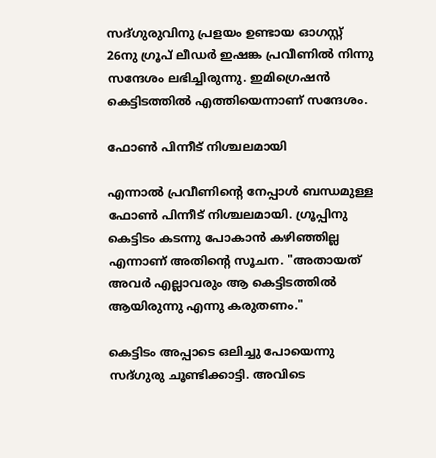സദ്ഗുരുവിനു പ്രളയം ഉണ്ടായ ഓഗസ്റ്റ് 26നു ഗ്രൂപ് ലീഡർ ഇഷങ്ക പ്രവീണിൽ നിന്നു സന്ദേശം ലഭിച്ചിരുന്നു. ഇമിഗ്രെഷൻ കെട്ടിടത്തിൽ എത്തിയെന്നാണ് സന്ദേശം.

ഫോൺ പിന്നീട് നിശ്ചലമായി

എന്നാൽ പ്രവീണിന്റെ നേപ്പാൾ ബന്ധമുള്ള ഫോൺ പിന്നീട് നിശ്ചലമായി. ഗ്രൂപ്പിനു കെട്ടിടം കടന്നു പോകാൻ കഴിഞ്ഞില്ല എന്നാണ് അതിന്റെ സൂചന. "അതായത് അവർ എല്ലാവരും ആ കെട്ടിടത്തിൽ ആയിരുന്നു എന്നു കരുതണം."

കെട്ടിടം അപ്പാടെ ഒലിച്ചു പോയെന്നു സദ്ഗുരു ചൂണ്ടിക്കാട്ടി. അവിടെ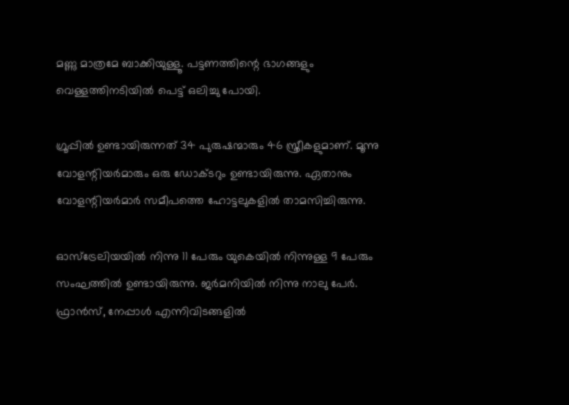മണ്ണു മാത്രമേ ബാക്കിയുള്ളൂ. പട്ടണത്തിന്റെ ഭാഗങ്ങളും വെള്ളത്തിനടിയിൽ പെട്ട് ഒലിച്ചു പോയി.

ഗ്രൂപ്പിൽ ഉണ്ടായിരുന്നത് 34 പുരുഷന്മാരും 46 സ്ത്രീകളുമാണ്. മൂന്നു വോളന്റിയർമാരും ഒരു ഡോക്ടറും ഉണ്ടായിരുന്നു. ഏതാനും വോളന്റിയർമാർ സമീപത്തെ ഹോട്ടലുകളിൽ താമസിച്ചിരുന്നു.

ഓസ്‌ട്രേലിയയിൽ നിന്നു 11 പേരും യുകെയിൽ നിന്നുള്ള 9 പേരും സംഘത്തിൽ ഉണ്ടായിരുന്നു. ജർമനിയിൽ നിന്നു നാലു പേർ. ഫ്രാൻസ്, നേപ്പാൾ എന്നിവിടങ്ങളിൽ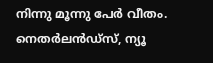നിന്നു മൂന്നു പേർ വീതം. നെതർലൻഡ്‌സ്, ന്യൂ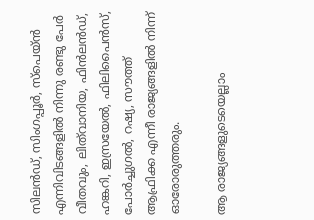സിലൻഡ്, സിംഗപ്പൂർ, സ്‌പെയ്ൻ എന്നിവിടങ്ങളിൽ നിന്നു രണ്ടു പേർ വീതവും, ലിത്‌വാനിയ, ഫിൻലൻഡ്‌, ഹങ്കറി, ഇസ്രയേൽ, ഫിലിപൈൻസ്, പോർച്ചുഗൽ, റഷ്യ, സൗത്ത് ആഫ്രിക്ക എന്നീ രാജ്യങ്ങളിൽ നിന്ന് ഓരോരുത്തരും.

ആ രാജ്യങ്ങളുടെയെല്ലാം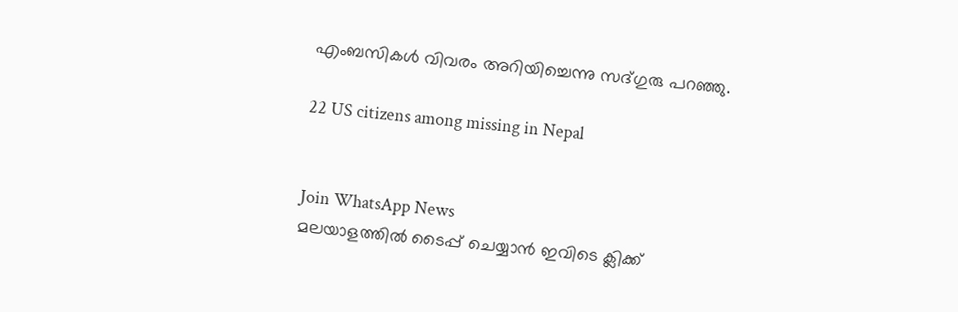എംബസികൾ വിവരം അറിയിച്ചെന്നു സദ്ഗുരു പറഞ്ഞു.

22 US citizens among missing in Nepal


Join WhatsApp News
മലയാളത്തില്‍ ടൈപ്പ് ചെയ്യാന്‍ ഇവിടെ ക്ലിക്ക്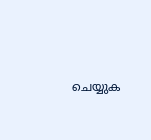ചെയ്യുക